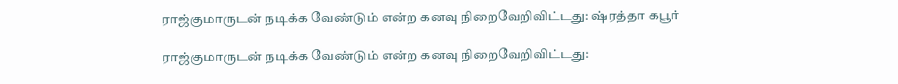ராஜ்குமாருடன் நடிக்க வேண்டும் என்ற கனவு நிறைவேறிவிட்டது: ஷ்ரத்தா கபூர்

ராஜ்குமாருடன் நடிக்க வேண்டும் என்ற கனவு நிறைவேறிவிட்டது: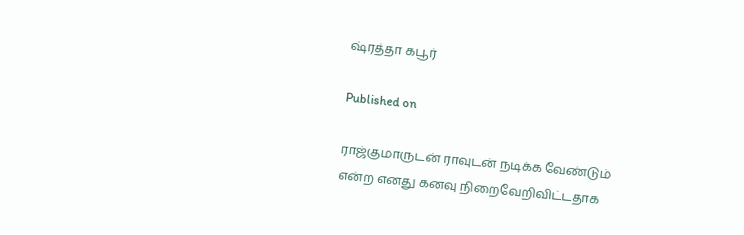ஷ்ரத்தா கபூர்

Published on

ராஜ்குமாருடன் ராவுடன் நடிக்க வேண்டும் என்ற எனது கனவு நிறைவேறிவிட்டதாக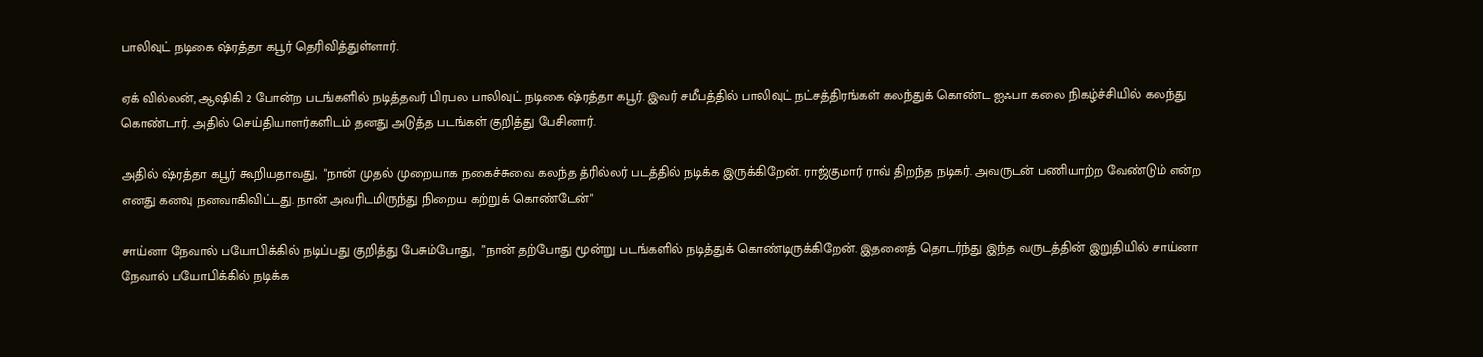பாலிவுட் நடிகை ஷ்ரத்தா கபூர் தெரிவித்துள்ளார்.

ஏக் வில்லன், ஆஷிகி 2 போன்ற படங்களில் நடித்தவர் பிரபல பாலிவுட் நடிகை ஷ்ரத்தா கபூர். இவர் சமீபத்தில் பாலிவுட் நட்சத்திரங்கள் கலந்துக் கொண்ட ஐஃபா கலை நிகழ்ச்சியில் கலந்து கொண்டார். அதில் செய்தியாளர்களிடம் தனது அடுத்த படங்கள் குறித்து பேசினார்.

அதில் ஷ்ரத்தா கபூர் கூறியதாவது,  "நான் முதல் முறையாக நகைச்சுவை கலந்த த்ரில்லர் படத்தில் நடிக்க இருக்கிறேன். ராஜ்குமார் ராவ் திறந்த நடிகர். அவருடன் பணியாற்ற வேண்டும் என்ற எனது கனவு நனவாகிவிட்டது. நான் அவரிடமிருந்து நிறைய கற்றுக் கொண்டேன்"

சாய்னா நேவால் பயோபிக்கில் நடிப்பது குறித்து பேசும்போது,  ”நான் தற்போது மூன்று படங்களில் நடித்துக் கொண்டிருக்கிறேன். இதனைத் தொடர்ந்து இந்த வருடத்தின் இறுதியில் சாய்னா நேவால் பயோபிக்கில் நடிக்க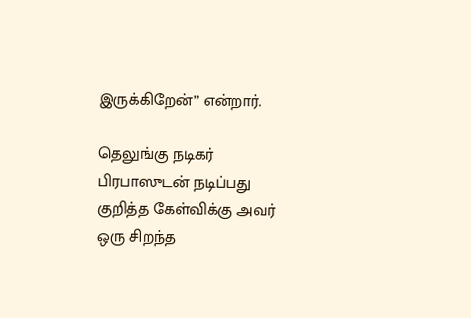இருக்கிறேன்” என்றார்.

தெலுங்கு நடிகர் பிரபாஸுடன் நடிப்பது குறித்த கேள்விக்கு அவர் ஒரு சிறந்த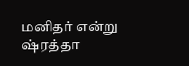மனிதர் என்று ஷ்ரத்தா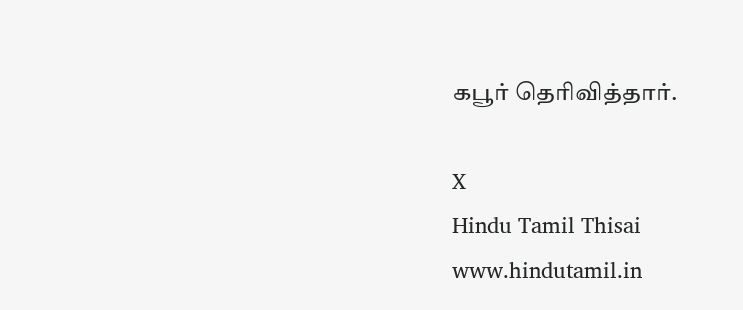கபூர் தெரிவித்தார்.

X
Hindu Tamil Thisai
www.hindutamil.in